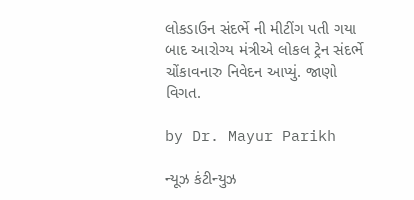લોકડાઉન સંદર્ભે ની મીટીંગ પતી ગયા બાદ આરોગ્ય મંત્રીએ લોકલ ટ્રેન સંદર્ભે ચોંકાવનારુ નિવેદન આપ્યું. જાણો વિગત.

by Dr. Mayur Parikh

ન્યૂઝ કંટીન્યુઝ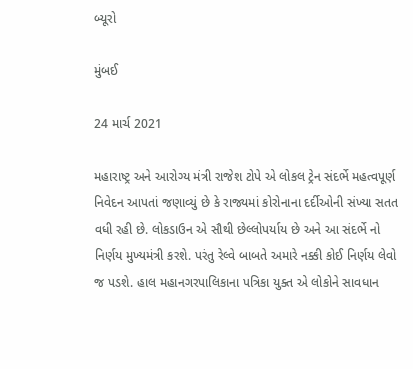બ્યૂરો

મુંબઈ

24 માર્ચ 2021

મહારાષ્ટ્ર અને આરોગ્ય મંત્રી રાજેશ ટોપે એ લોકલ ટ્રેન સંદર્ભે મહત્વપૂર્ણ નિવેદન આપતાં જણાવ્યું છે કે રાજ્યમાં કોરોનાના દર્દીઓની સંખ્યા સતત વધી રહી છે. લોકડાઉન એ સૌથી છેલ્લોપર્યાય છે અને આ સંદર્ભે નો નિર્ણય મુખ્યમંત્રી કરશે. પરંતુ રેલ્વે બાબતે અમારે નક્કી કોઈ નિર્ણય લેવો જ પડશે. હાલ મહાનગરપાલિકાના પત્રિકા યુક્ત એ લોકોને સાવધાન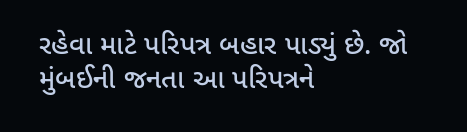રહેવા માટે પરિપત્ર બહાર પાડ્યું છે. જો મુંબઈની જનતા આ પરિપત્રને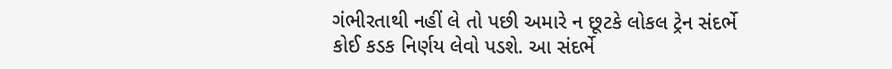ગંભીરતાથી નહીં લે તો પછી અમારે ન છૂટકે લોકલ ટ્રેન સંદર્ભે કોઈ કડક નિર્ણય લેવો પડશે. આ સંદર્ભે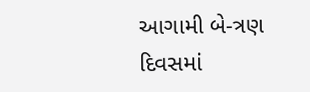આગામી બે-ત્રણ દિવસમાં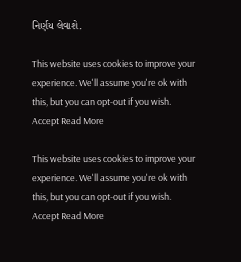નિર્ણય લેવાશે.

This website uses cookies to improve your experience. We'll assume you're ok with this, but you can opt-out if you wish. Accept Read More

This website uses cookies to improve your experience. We'll assume you're ok with this, but you can opt-out if you wish. Accept Read More